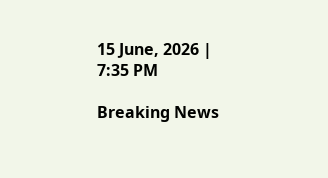15 June, 2026 | 7:35 PM

Breaking News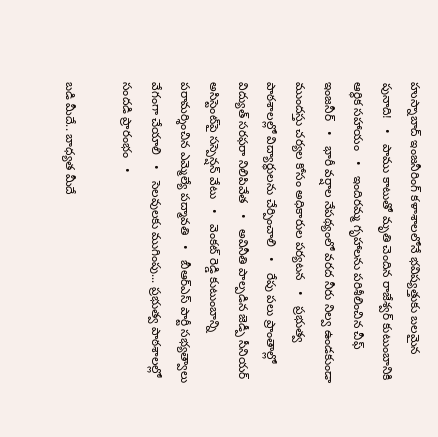హుస్నాబాద్ ఇంజనీరింగ్ కళాశాలలోనే భవిష్యత్తుకు బలమైన పునాది!   •   పాము కాటుతో మృతి చెందిన రాజేశ్వర్ కుటుంబానికి ఆర్థిక సహాయం   •   ఇందిరమ్మ గృహాలను పరిశీలించిన చీఫ్ ఇంజనీర్   •   భారీ వర్షాల నేపథ్యంలో వరద నీరు నిల్వ ఉండకుండా ముందస్తు చర్యల కోసం అధికారుల పర్యటన   •   ప్రభుత్వ పాఠశాలల్లో విద్యార్థులను చేర్పించాలి   •   రేపు పలు ప్రాంతాల్లో విద్యుత్ సరఫరా నిలిపివేత   •   అవినీతి పాల్పడిన జెడ్పీ సీనియర్ అసిస్టెంట్‌పై సస్పెన్షన్ వేటు   •   వెంకట్ రెడ్డి కుటుంబాన్ని పరామర్శించిన ఎమ్మెల్యే పద్మావతి   •   బీఆర్ఎస్ పార్టీ సభ్యత్వాలు వేగంగా చేయాలి   •   సెలవులకు ముగింపు... ప్రభుత్వ పాఠశాలల్లో సందడి ప్రారంభం   •

బడి మీదే.. బాధ్యత మీదే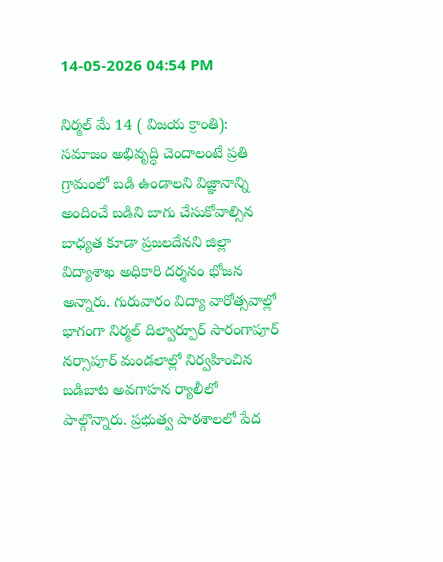14-05-2026 04:54 PM

నిర్మల్ మే 14 ( విజయ క్రాంతి):  సమాజం అభివృద్ధి చెందాలంటే ప్రతి గ్రామంలో బడి ఉండాలని విజ్ఞానాన్ని అందించే బడిని బాగు చేసుకోవాల్సిన బాధ్యత కూడా ప్రజలదేనని జిల్లా విద్యాశాఖ అధికారి దర్శనం భోజన అన్నారు. గురువారం విద్యా వారోత్సవాల్లో భాగంగా నిర్మల్ దిల్వార్పూర్ సారంగాపూర్ నర్సాపూర్ మండలాల్లో నిర్వహించిన బడిబాట అవగాహన ర్యాలీలో పాల్గొన్నారు. ప్రభుత్వ పాఠశాలలో పేద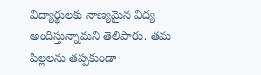విద్యార్థులకు నాణ్యమైన విద్య అందిస్తున్నామని తెలిపారు. తమ పిల్లలను తప్పకుండా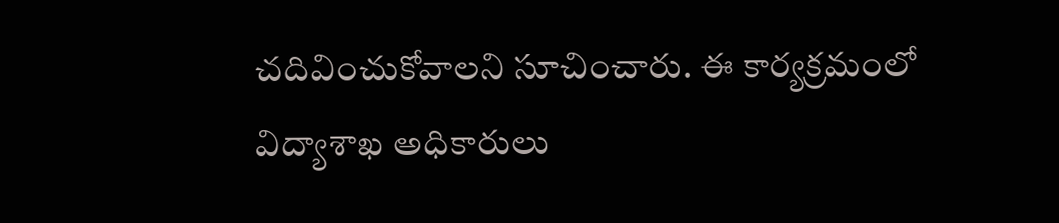చదివించుకోవాలని సూచించారు. ఈ కార్యక్రమంలో విద్యాశాఖ అధికారులు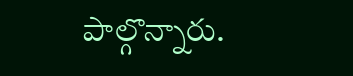పాల్గొన్నారు.